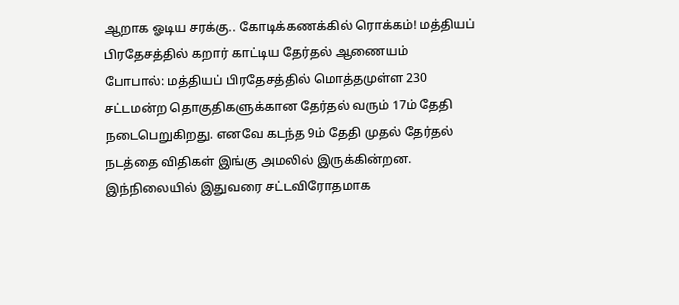ஆறாக ஓடிய சரக்கு.. கோடிக்கணக்கில் ரொக்கம்! மத்தியப் பிரதேசத்தில் கறார் காட்டிய தேர்தல் ஆணையம்
போபால்: மத்தியப் பிரதேசத்தில் மொத்தமுள்ள 230 சட்டமன்ற தொகுதிகளுக்கான தேர்தல் வரும் 17ம் தேதி நடைபெறுகிறது. எனவே கடந்த 9ம் தேதி முதல் தேர்தல் நடத்தை விதிகள் இங்கு அமலில் இருக்கின்றன. இந்நிலையில் இதுவரை சட்டவிரோதமாக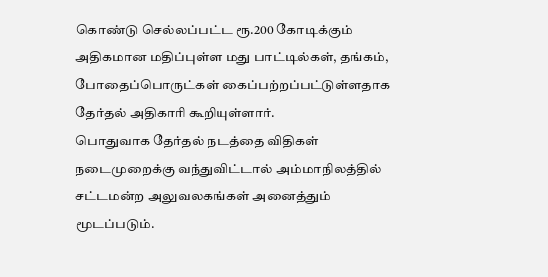கொண்டு செல்லப்பட்ட ரூ.200 கோடிக்கும் அதிகமான மதிப்புள்ள மது பாட்டில்கள், தங்கம், போதைப்பொருட்கள் கைப்பற்றப்பட்டுள்ளதாக தேர்தல் அதிகாரி கூறியுள்ளார்.
பொதுவாக தேர்தல் நடத்தை விதிகள் நடைமுறைக்கு வந்துவிட்டால் அம்மாநிலத்தில் சட்டமன்ற அலுவலகங்கள் அனைத்தும் மூடப்படும்.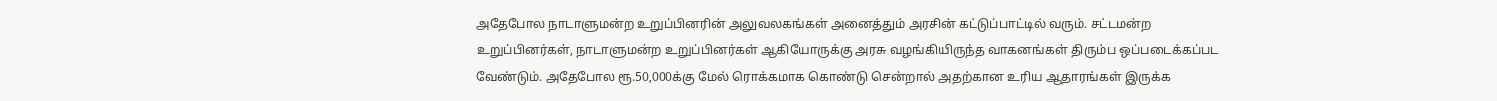அதேபோல நாடாளுமன்ற உறுப்பினரின் அலுவலகங்கள் அனைத்தும் அரசின் கட்டுப்பாட்டில் வரும். சட்டமன்ற உறுப்பினர்கள், நாடாளுமன்ற உறுப்பினர்கள் ஆகியோருக்கு அரசு வழங்கியிருந்த வாகனங்கள் திரும்ப ஒப்படைக்கப்பட வேண்டும். அதேபோல ரூ.50,000க்கு மேல் ரொக்கமாக கொண்டு சென்றால் அதற்கான உரிய ஆதாரங்கள் இருக்க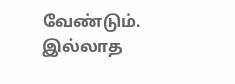வேண்டும். இல்லாத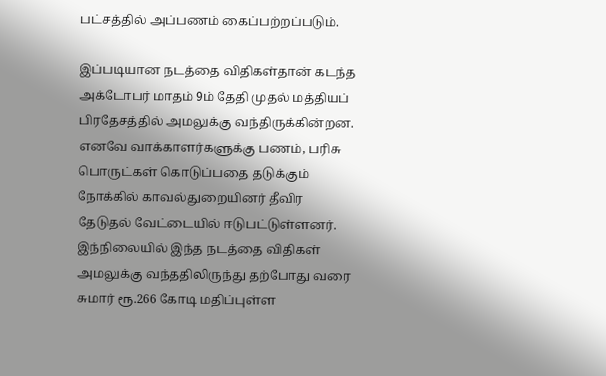பட்சத்தில் அப்பணம் கைப்பற்றப்படும்.

இப்படியான நடத்தை விதிகள்தான் கடந்த அக்டோபர் மாதம் 9ம் தேதி முதல் மத்தியப் பிரதேசத்தில் அமலுக்கு வந்திருக்கின்றன. எனவே வாக்காளர்களுக்கு பணம், பரிசு பொருட்கள் கொடுப்பதை தடுக்கும் நோக்கில் காவல்துறையினர் தீவிர தேடுதல் வேட்டையில் ஈடுபட்டுள்ளனர். இந்நிலையில் இந்த நடத்தை விதிகள் அமலுக்கு வந்ததிலிருந்து தற்போது வரை சுமார் ரூ.266 கோடி மதிப்புள்ள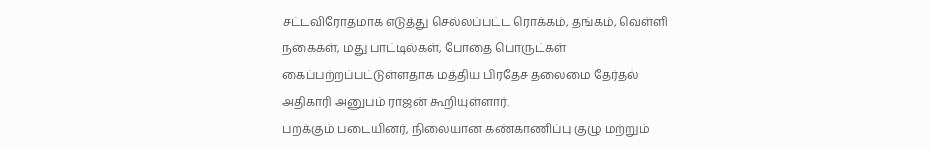சட்டவிரோதமாக எடுத்து செல்லப்பட்ட ரொக்கம், தங்கம், வெள்ளி நகைகள், மது பாட்டில்கள், போதை பொருட்கள் கைப்பற்றப்பட்டுள்ளதாக மத்திய பிரதேச தலைமை தேர்தல் அதிகாரி அனுபம் ராஜன் கூறியுள்ளார்.
பறக்கும் படையினர், நிலையான கண்காணிப்பு குழு மற்றும்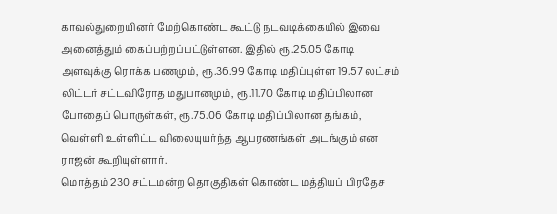காவல்துறையினர் மேற்கொண்ட கூட்டு நடவடிக்கையில் இவை அனைத்தும் கைப்பற்றப்பட்டுள்ளன. இதில் ரூ.25.05 கோடி அளவுக்கு ரொக்க பணமும், ரூ.36.99 கோடி மதிப்புள்ள 19.57 லட்சம் லிட்டர் சட்டவிரோத மதுபானமும், ரூ.11.70 கோடி மதிப்பிலான போதைப் பொருள்கள், ரூ.75.06 கோடி மதிப்பிலான தங்கம், வெள்ளி உள்ளிட்ட விலையுயர்ந்த ஆபரணங்கள் அடங்கும் என ராஜன் கூறியுள்ளார்.
மொத்தம் 230 சட்டமன்ற தொகுதிகள் கொண்ட மத்தியப் பிரதேச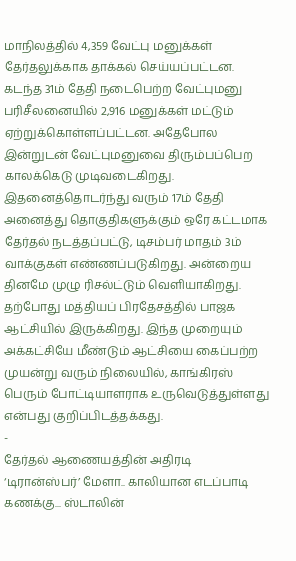மாநிலத்தில் 4,359 வேட்பு மனுக்கள் தேர்தலுக்காக தாக்கல் செய்யப்பட்டன. கடந்த 31ம் தேதி நடைபெற்ற வேட்புமனு பரிசீலனையில் 2,916 மனுக்கள் மட்டும் ஏற்றுக்கொள்ளப்பட்டன. அதேபோல இன்றுடன் வேட்புமனுவை திரும்பப்பெற காலக்கெடு முடிவடைகிறது. இதனைத்தொடர்ந்து வரும் 17ம் தேதி அனைத்து தொகுதிகளுக்கும் ஒரே கட்டமாக தேர்தல் நடத்தப்பட்டு, டிசம்பர் மாதம் 3ம் வாக்குகள் எண்ணப்படுகிறது. அன்றைய தினமே முழு ரிசல்ட்டும் வெளியாகிறது. தற்போது மத்தியப் பிரதேசத்தில் பாஜக ஆட்சியில் இருக்கிறது. இந்த முறையும் அக்கட்சியே மீண்டும் ஆட்சியை கைப்பற்ற முயன்று வரும் நிலையில், காங்கிரஸ் பெரும் போட்டியாளராக உருவெடுத்துள்ளது என்பது குறிப்பிடத்தக்கது.
-
தேர்தல் ஆணையத்தின் அதிரடி ‘டிரான்ஸ்பர்’ மேளா.. காலியான எடப்பாடி கணக்கு... ஸ்டாலின்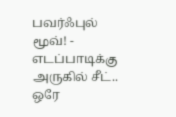பவர்ஃபுல் மூவ்! -
எடப்பாடிக்கு அருகில் சீட்.. ஒரே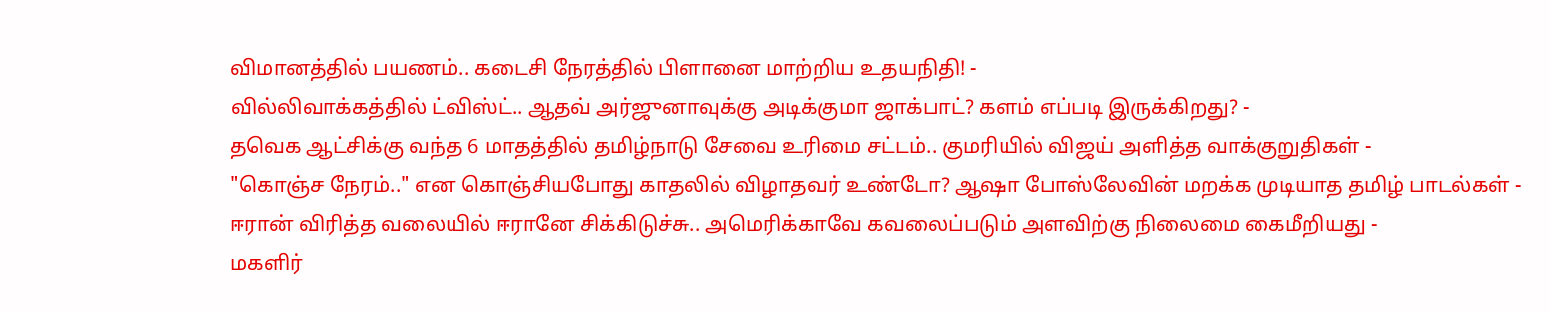விமானத்தில் பயணம்.. கடைசி நேரத்தில் பிளானை மாற்றிய உதயநிதி! -
வில்லிவாக்கத்தில் ட்விஸ்ட்.. ஆதவ் அர்ஜுனாவுக்கு அடிக்குமா ஜாக்பாட்? களம் எப்படி இருக்கிறது? -
தவெக ஆட்சிக்கு வந்த 6 மாதத்தில் தமிழ்நாடு சேவை உரிமை சட்டம்.. குமரியில் விஜய் அளித்த வாக்குறுதிகள் -
"கொஞ்ச நேரம்.." என கொஞ்சியபோது காதலில் விழாதவர் உண்டோ? ஆஷா போஸ்லேவின் மறக்க முடியாத தமிழ் பாடல்கள் -
ஈரான் விரித்த வலையில் ஈரானே சிக்கிடுச்சு.. அமெரிக்காவே கவலைப்படும் அளவிற்கு நிலைமை கைமீறியது -
மகளிர்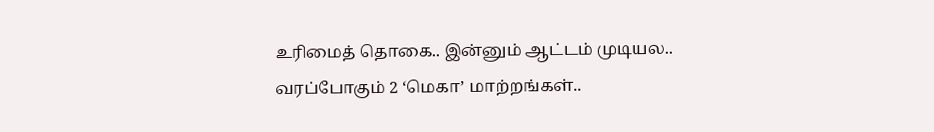உரிமைத் தொகை.. இன்னும் ஆட்டம் முடியல.. வரப்போகும் 2 ‘மெகா’ மாற்றங்கள்..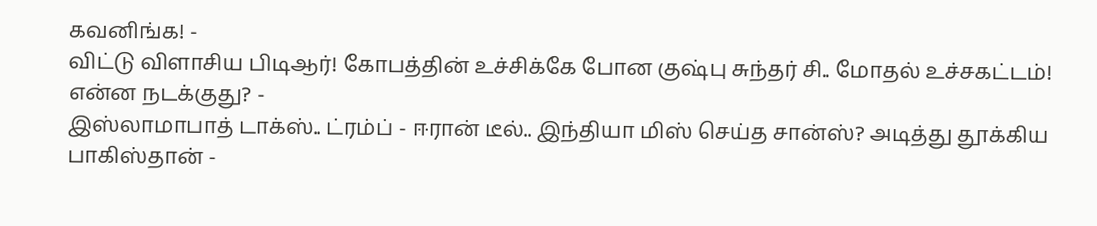கவனிங்க! -
விட்டு விளாசிய பிடிஆர்! கோபத்தின் உச்சிக்கே போன குஷ்பு சுந்தர் சி.. மோதல் உச்சகட்டம்! என்ன நடக்குது? -
இஸ்லாமாபாத் டாக்ஸ்.. ட்ரம்ப் - ஈரான் டீல்.. இந்தியா மிஸ் செய்த சான்ஸ்? அடித்து தூக்கிய பாகிஸ்தான் -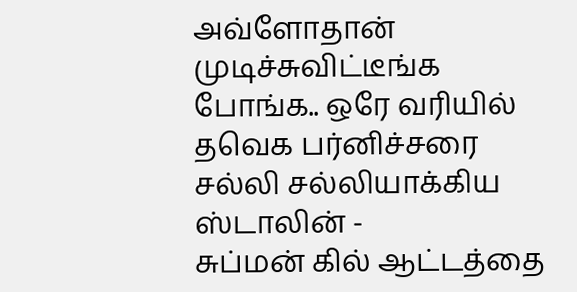அவ்ளோதான் முடிச்சுவிட்டீங்க போங்க.. ஒரே வரியில் தவெக பர்னிச்சரை சல்லி சல்லியாக்கிய ஸ்டாலின் -
சுப்மன் கில் ஆட்டத்தை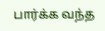பார்க்க வந்த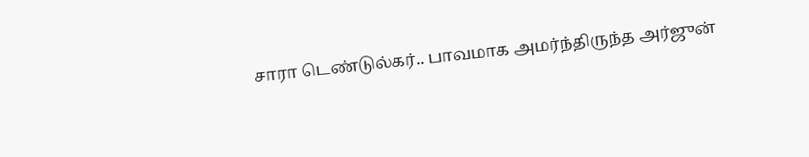சாரா டெண்டுல்கர்.. பாவமாக அமர்ந்திருந்த அர்ஜுன்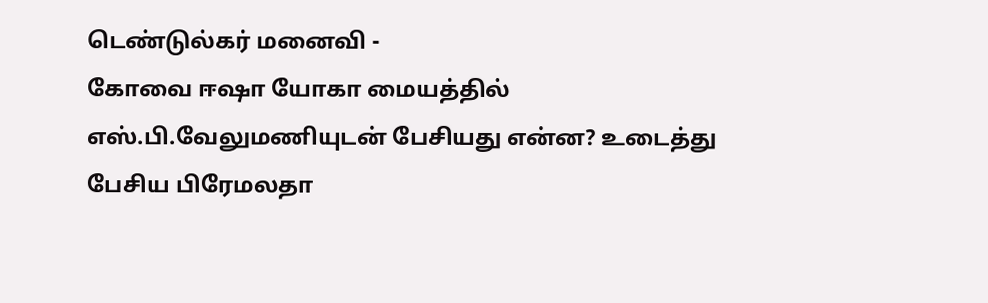டெண்டுல்கர் மனைவி -
கோவை ஈஷா யோகா மையத்தில் எஸ்.பி.வேலுமணியுடன் பேசியது என்ன? உடைத்து பேசிய பிரேமலதா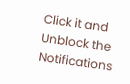Click it and Unblock the Notifications